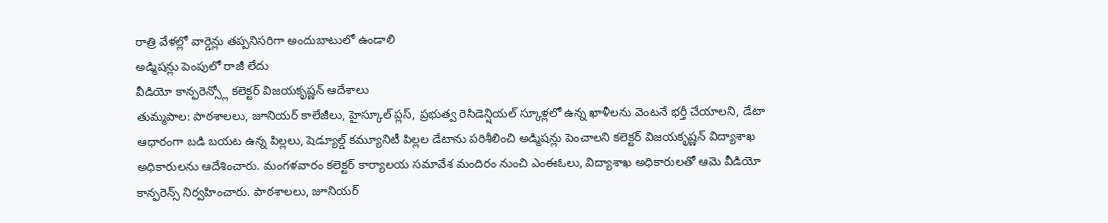రాత్రి వేళల్లో వార్డెన్లు తప్పనిసరిగా అందుబాటులో ఉండాలి
అడ్మిషన్లు పెంపులో రాజీ లేదు
వీడియో కాన్ఫరెన్స్లో కలెక్టర్ విజయకృష్ణన్ ఆదేశాలు
తుమ్మపాల: పాఠశాలలు, జూనియర్ కాలేజీలు, హైస్కూల్ ప్లస్, ప్రభుత్వ రెసిడెన్షియల్ స్కూళ్లలో ఉన్న ఖాళీలను వెంటనే భర్తీ చేయాలని, డేటా ఆధారంగా బడి బయట ఉన్న పిల్లలు, షెడ్యూల్డ్ కమ్యూనిటీ పిల్లల డేటాను పరిశీలించి అడ్మిషన్లు పెంచాలని కలెక్టర్ విజయకృష్ణన్ విద్యాశాఖ అధికారులను ఆదేశించారు. మంగళవారం కలెక్టర్ కార్యాలయ సమావేశ మందిరం నుంచి ఎంఈఓలు, విద్యాశాఖ అధికారులతో ఆమె వీడియో కాన్ఫరెన్స్ నిర్వహించారు. పాఠశాలలు, జూనియర్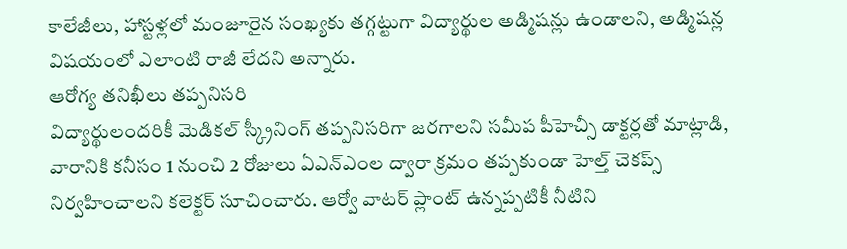కాలేజీలు, హాస్టళ్లలో మంజూరైన సంఖ్యకు తగ్గట్టుగా విద్యార్థుల అడ్మిషన్లు ఉండాలని, అడ్మిషన్ల విషయంలో ఎలాంటి రాజీ లేదని అన్నారు.
ఆరోగ్య తనిఖీలు తప్పనిసరి
విద్యార్థులందరికీ మెడికల్ స్క్రీనింగ్ తప్పనిసరిగా జరగాలని సమీప పీహెచ్సీ డాక్టర్లతో మాట్లాడి, వారానికి కనీసం 1 నుంచి 2 రోజులు ఏఎన్ఎంల ద్వారా క్రమం తప్పకుండా హెల్త్ చెకప్స్ నిర్వహించాలని కలెక్టర్ సూచించారు. ఆర్వో వాటర్ ప్లాంట్ ఉన్నప్పటికీ నీటిని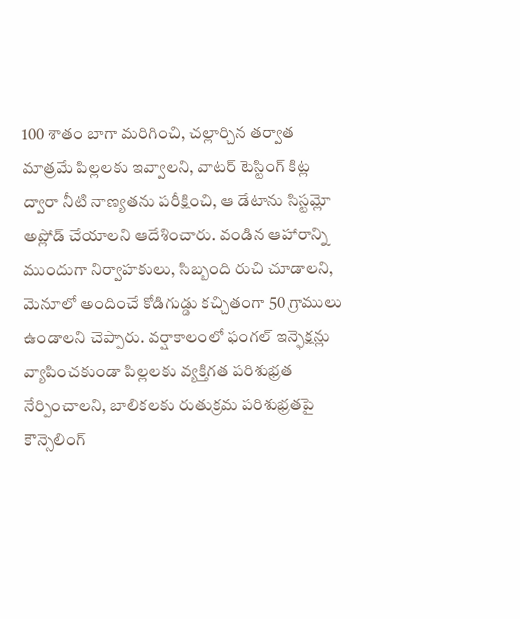100 శాతం బాగా మరిగించి, చల్లార్చిన తర్వాత మాత్రమే పిల్లలకు ఇవ్వాలని, వాటర్ టెస్టింగ్ కిట్ల ద్వారా నీటి నాణ్యతను పరీక్షించి, ఆ డేటాను సిస్టమ్లో అప్లోడ్ చేయాలని ఆదేశించారు. వండిన ఆహారాన్ని ముందుగా నిర్వాహకులు, సిబ్బంది రుచి చూడాలని, మెనూలో అందించే కోడిగుడ్డు కచ్చితంగా 50 గ్రాములు ఉండాలని చెప్పారు. వర్షాకాలంలో ఫంగల్ ఇన్ఫెక్షన్లు వ్యాపించకుండా పిల్లలకు వ్యక్తిగత పరిశుభ్రత నేర్పించాలని, బాలికలకు రుతుక్రమ పరిశుభ్రతపై కౌన్సెలింగ్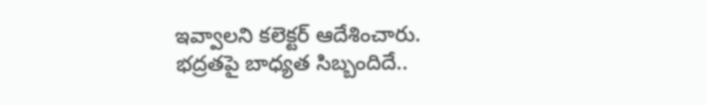ఇవ్వాలని కలెక్టర్ ఆదేశించారు.
భద్రతపై బాధ్యత సిబ్బందిదే..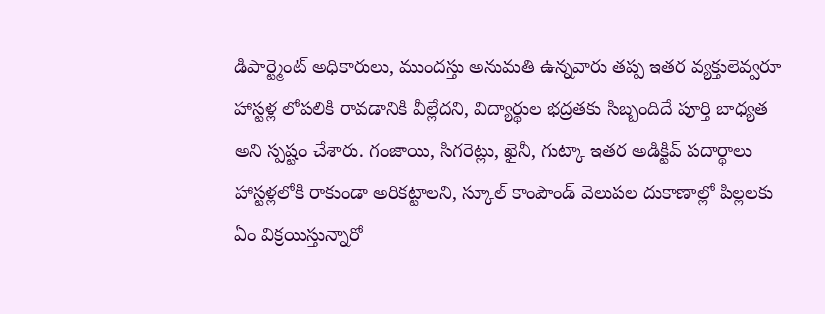డిపార్ట్మెంట్ అధికారులు, ముందస్తు అనుమతి ఉన్నవారు తప్ప ఇతర వ్యక్తులెవ్వరూ హాస్టళ్ల లోపలికి రావడానికి వీల్లేదని, విద్యార్థుల భద్రతకు సిబ్బందిదే పూర్తి బాధ్యత అని స్పష్టం చేశారు. గంజాయి, సిగరెట్లు, ఖైనీ, గుట్కా ఇతర అడిక్టివ్ పదార్థాలు హాస్టళ్లలోకి రాకుండా అరికట్టాలని, స్కూల్ కాంపౌండ్ వెలుపల దుకాణాల్లో పిల్లలకు ఏం విక్రయిస్తున్నారో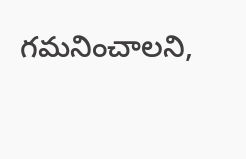గమనించాలని,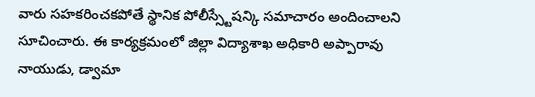వారు సహకరించకపోతే స్థానిక పోలీస్స్టేషన్కి సమాచారం అందించాలని సూచించారు. ఈ కార్యక్రమంలో జిల్లా విద్యాశాఖ అధికారి అప్పారావు నాయుడు, డ్వామా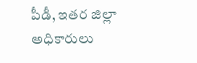పీడీ, ఇతర జిల్లా అధికారులు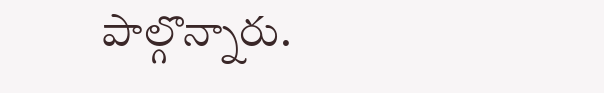పాల్గొన్నారు.